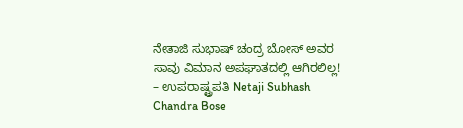ನೇತಾಜಿ ಸುಭಾಷ್ ಚಂದ್ರ ಬೋಸ್ ಅವರ ಸಾವು ವಿಮಾನ ಅಪಘಾತದಲ್ಲಿ ಆಗಿರಲಿಲ್ಲ! – ಉಪರಾಷ್ಟ್ರಪತಿ Netaji Subhash Chandra Bose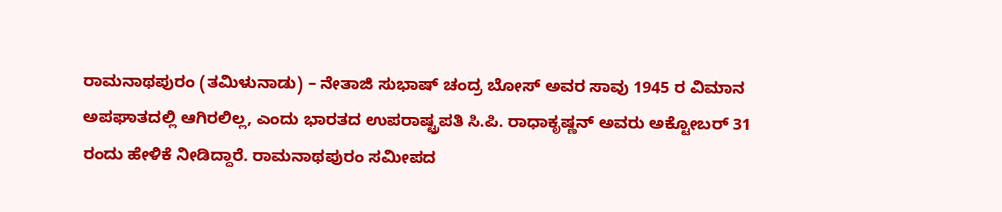ರಾಮನಾಥಪುರಂ (ತಮಿಳುನಾಡು) – ನೇತಾಜಿ ಸುಭಾಷ್ ಚಂದ್ರ ಬೋಸ್ ಅವರ ಸಾವು 1945 ರ ವಿಮಾನ ಅಪಘಾತದಲ್ಲಿ ಆಗಿರಲಿಲ್ಲ, ಎಂದು ಭಾರತದ ಉಪರಾಷ್ಟ್ರಪತಿ ಸಿ.ಪಿ. ರಾಧಾಕೃಷ್ಣನ್ ಅವರು ಅಕ್ಟೋಬರ್ 31 ರಂದು ಹೇಳಿಕೆ ನೀಡಿದ್ದಾರೆ. ರಾಮನಾಥಪುರಂ ಸಮೀಪದ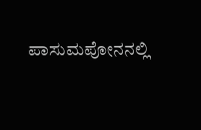ಪಾಸುಮಪೋನನಲ್ಲಿ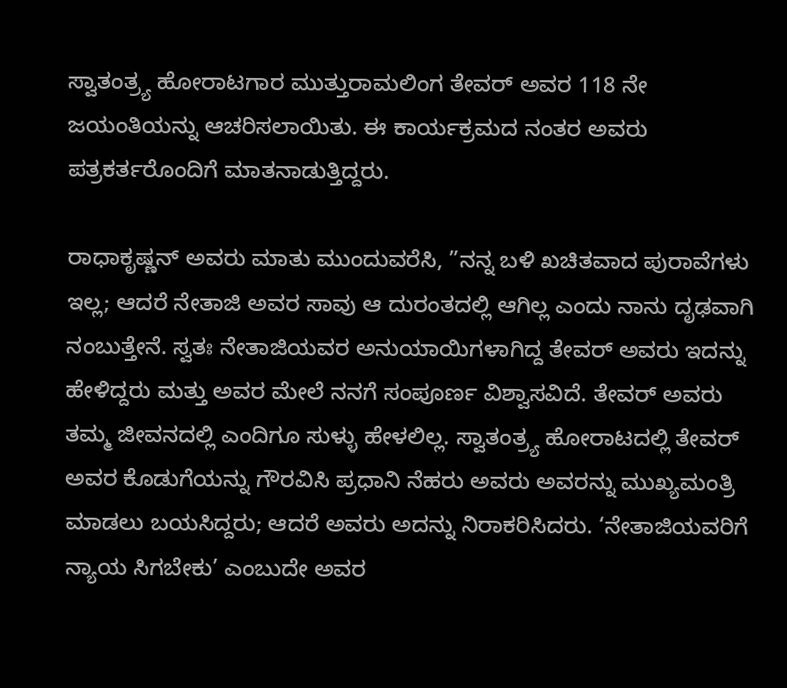ಸ್ವಾತಂತ್ರ್ಯ ಹೋರಾಟಗಾರ ಮುತ್ತುರಾಮಲಿಂಗ ತೇವರ್ ಅವರ 118 ನೇ ಜಯಂತಿಯನ್ನು ಆಚರಿಸಲಾಯಿತು. ಈ ಕಾರ್ಯಕ್ರಮದ ನಂತರ ಅವರು ಪತ್ರಕರ್ತರೊಂದಿಗೆ ಮಾತನಾಡುತ್ತಿದ್ದರು.

ರಾಧಾಕೃಷ್ಣನ್ ಅವರು ಮಾತು ಮುಂದುವರೆಸಿ, ”ನನ್ನ ಬಳಿ ಖಚಿತವಾದ ಪುರಾವೆಗಳು ಇಲ್ಲ; ಆದರೆ ನೇತಾಜಿ ಅವರ ಸಾವು ಆ ದುರಂತದಲ್ಲಿ ಆಗಿಲ್ಲ ಎಂದು ನಾನು ದೃಢವಾಗಿ ನಂಬುತ್ತೇನೆ. ಸ್ವತಃ ನೇತಾಜಿಯವರ ಅನುಯಾಯಿಗಳಾಗಿದ್ದ ತೇವರ್ ಅವರು ಇದನ್ನು ಹೇಳಿದ್ದರು ಮತ್ತು ಅವರ ಮೇಲೆ ನನಗೆ ಸಂಪೂರ್ಣ ವಿಶ್ವಾಸವಿದೆ. ತೇವರ್ ಅವರು ತಮ್ಮ ಜೀವನದಲ್ಲಿ ಎಂದಿಗೂ ಸುಳ್ಳು ಹೇಳಲಿಲ್ಲ. ಸ್ವಾತಂತ್ರ್ಯ ಹೋರಾಟದಲ್ಲಿ ತೇವರ್ ಅವರ ಕೊಡುಗೆಯನ್ನು ಗೌರವಿಸಿ ಪ್ರಧಾನಿ ನೆಹರು ಅವರು ಅವರನ್ನು ಮುಖ್ಯಮಂತ್ರಿ ಮಾಡಲು ಬಯಸಿದ್ದರು; ಆದರೆ ಅವರು ಅದನ್ನು ನಿರಾಕರಿಸಿದರು. ‘ನೇತಾಜಿಯವರಿಗೆ ನ್ಯಾಯ ಸಿಗಬೇಕು’ ಎಂಬುದೇ ಅವರ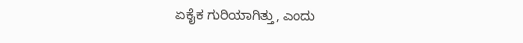ಏಕೈಕ ಗುರಿಯಾಗಿತ್ತು, ಎಂದು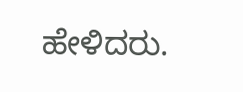ಹೇಳಿದರು.